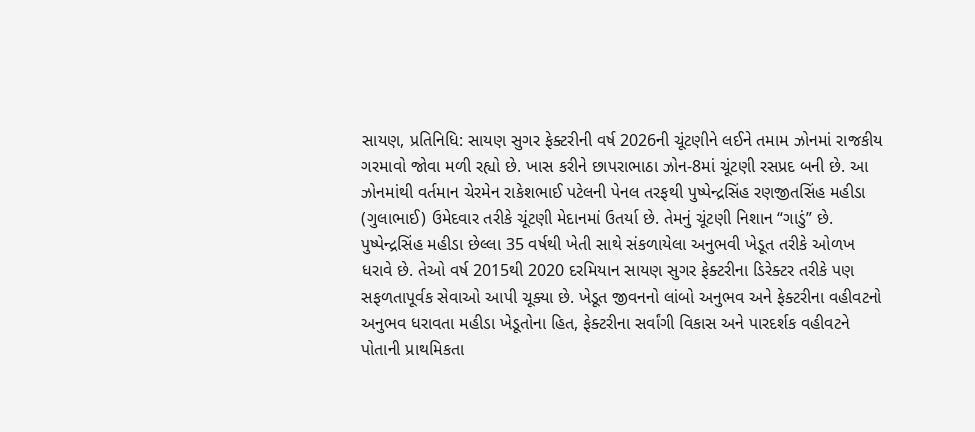સાયણ, પ્રતિનિધિ: સાયણ સુગર ફેક્ટરીની વર્ષ 2026ની ચૂંટણીને લઈને તમામ ઝોનમાં રાજકીય ગરમાવો જોવા મળી રહ્યો છે. ખાસ કરીને છાપરાભાઠા ઝોન-8માં ચૂંટણી રસપ્રદ બની છે. આ ઝોનમાંથી વર્તમાન ચેરમેન રાકેશભાઈ પટેલની પેનલ તરફથી પુષ્પેન્દ્રસિંહ રણજીતસિંહ મહીડા (ગુલાભાઈ) ઉમેદવાર તરીકે ચૂંટણી મેદાનમાં ઉતર્યા છે. તેમનું ચૂંટણી નિશાન “ગાડું” છે.
પુષ્પેન્દ્રસિંહ મહીડા છેલ્લા 35 વર્ષથી ખેતી સાથે સંકળાયેલા અનુભવી ખેડૂત તરીકે ઓળખ ધરાવે છે. તેઓ વર્ષ 2015થી 2020 દરમિયાન સાયણ સુગર ફેક્ટરીના ડિરેક્ટર તરીકે પણ સફળતાપૂર્વક સેવાઓ આપી ચૂક્યા છે. ખેડૂત જીવનનો લાંબો અનુભવ અને ફેક્ટરીના વહીવટનો અનુભવ ધરાવતા મહીડા ખેડૂતોના હિત, ફેક્ટરીના સર્વાંગી વિકાસ અને પારદર્શક વહીવટને પોતાની પ્રાથમિકતા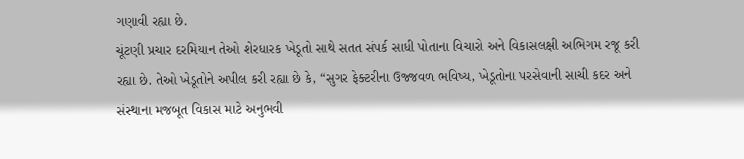ગણાવી રહ્યા છે.
ચૂંટણી પ્રચાર દરમિયાન તેઓ શેરધારક ખેડૂતો સાથે સતત સંપર્ક સાધી પોતાના વિચારો અને વિકાસલક્ષી અભિગમ રજૂ કરી રહ્યા છે. તેઓ ખેડૂતોને અપીલ કરી રહ્યા છે કે, “સુગર ફેક્ટરીના ઉજ્જવળ ભવિષ્ય, ખેડૂતોના પરસેવાની સાચી કદર અને સંસ્થાના મજબૂત વિકાસ માટે અનુભવી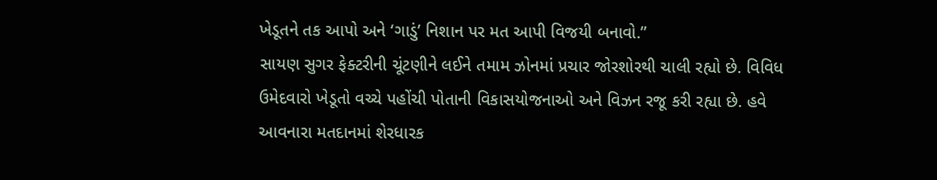ખેડૂતને તક આપો અને ‘ગાડું’ નિશાન પર મત આપી વિજયી બનાવો.”
સાયણ સુગર ફેક્ટરીની ચૂંટણીને લઈને તમામ ઝોનમાં પ્રચાર જોરશોરથી ચાલી રહ્યો છે. વિવિધ ઉમેદવારો ખેડૂતો વચ્ચે પહોંચી પોતાની વિકાસયોજનાઓ અને વિઝન રજૂ કરી રહ્યા છે. હવે આવનારા મતદાનમાં શેરધારક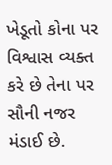ખેડૂતો કોના પર વિશ્વાસ વ્યક્ત કરે છે તેના પર સૌની નજર મંડાઈ છે.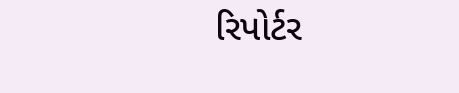રિપોર્ટર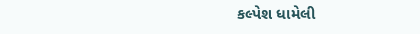કલ્પેશ ધામેલી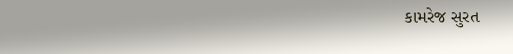કામરેજ સુરત